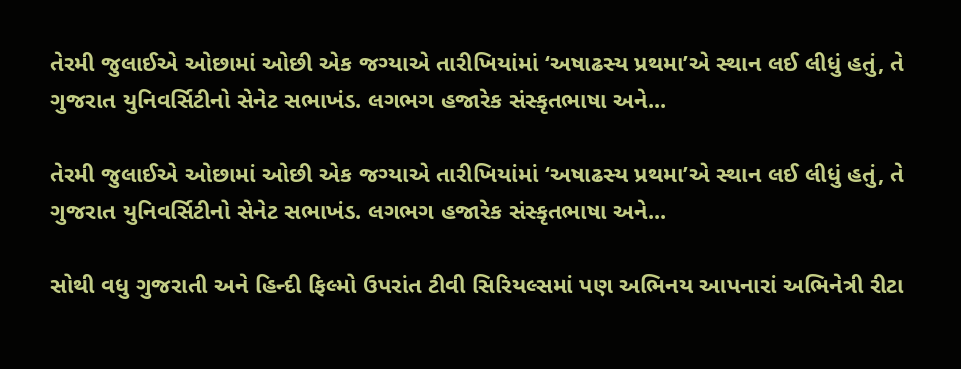તેરમી જુલાઈએ ઓછામાં ઓછી એક જગ્યાએ તારીખિયાંમાં ‘અષાઢસ્ય પ્રથમા’એ સ્થાન લઈ લીધું હતું, તે ગુજરાત યુનિવર્સિટીનો સેનેટ સભાખંડ. લગભગ હજારેક સંસ્કૃતભાષા અને...

તેરમી જુલાઈએ ઓછામાં ઓછી એક જગ્યાએ તારીખિયાંમાં ‘અષાઢસ્ય પ્રથમા’એ સ્થાન લઈ લીધું હતું, તે ગુજરાત યુનિવર્સિટીનો સેનેટ સભાખંડ. લગભગ હજારેક સંસ્કૃતભાષા અને...

સોથી વધુ ગુજરાતી અને હિન્દી ફિલ્મો ઉપરાંત ટીવી સિરિયલ્સમાં પણ અભિનય આપનારાં અભિનેત્રી રીટા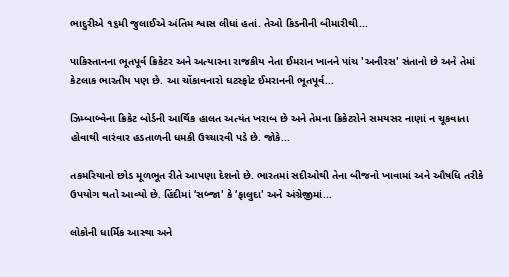ભાદુરીએ ૧૬મી જુલાઈએ અંતિમ શ્વાસ લીધાં હતાં. તેઓ કિડનીની બીમારીથી...

પાકિસ્તાનના ભૂતપૂર્વ ક્રિકેટર અને અત્યારના રાજકીય નેતા ઈમરાન ખાનને પાંચ 'અનૌરસ' સંતાનો છે અને તેમાં કેટલાક ભારતીય પણ છે. આ ચોંકાવનારો ઘટસ્ફોટ ઈમરાનની ભૂતપૂર્વ...

ઝિમ્બાબ્વેના ક્રિકેટ બોર્ડની આર્થિક હાલત અત્યંત ખરાબ છે અને તેમના ક્રિકેટરોને સમયસર નાણાં ન ચૂકવાતા હોવાથી વારંવાર હડતાળની ધમકી ઉચ્ચારવી પડે છે. જોકે...

તકમરિયાનો છોડ મૂળભૂત રીતે આપણા દેશનો છે. ભારતમાં સદીઓથી તેના બીજનો ખાવામાં અને ઔષધિ તરીકે ઉપયોગ થતો આવ્યો છે. હિંદીમાં ‘સબ્જા' કે ‘ફાલુદા' અને અંગ્રેજીમાં...

લોકોની ધાર્મિક આસ્થા અને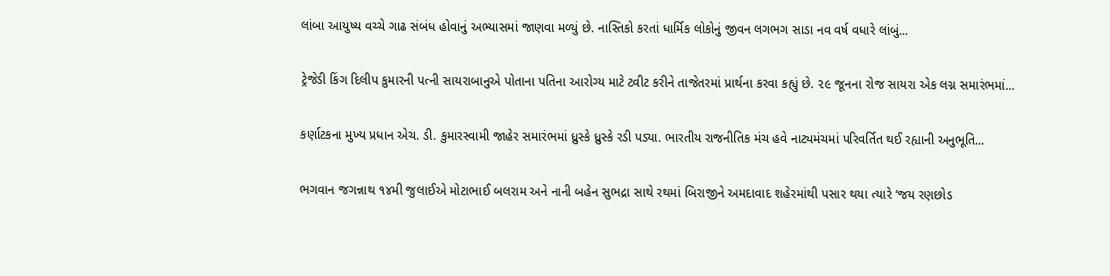લાંબા આયુષ્ય વચ્ચે ગાઢ સંબંધ હોવાનું અભ્યાસમાં જાણવા મળ્યું છે. નાસ્તિકો કરતાં ધાર્મિક લોકોનું જીવન લગભગ સાડા નવ વર્ષ વધારે લાંબું...

ટ્રેજેડી કિંગ દિલીપ કુમારની પત્ની સાયરાબાનુએ પોતાના પતિના આરોગ્ય માટે ટ્વીટ કરીને તાજેતરમાં પ્રાર્થના કરવા કહ્યું છે. ૨૯ જૂનના રોજ સાયરા એક લગ્ન સમારંભમાં...

કર્ણાટકના મુખ્ય પ્રધાન એચ. ડી. કુમારસ્વામી જાહેર સમારંભમાં ધ્રુસ્કે ધ્રુસ્કે રડી પડ્યા. ભારતીય રાજનીતિક મંચ હવે નાટ્યમંચમાં પરિવર્તિત થઈ રહ્યાની અનુભૂતિ...

ભગવાન જગન્નાથ ૧૪મી જુલાઈએ મોટાભાઈ બલરામ અને નાની બહેન સુભદ્રા સાથે રથમાં બિરાજીને અમદાવાદ શહેરમાંથી પસાર થયા ત્યારે ‘જય રણછોડ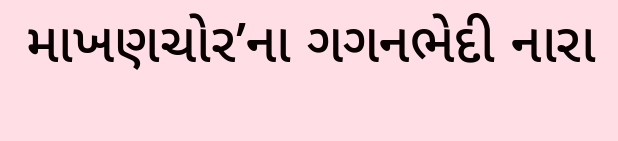માખણચોર’ના ગગનભેદી નારા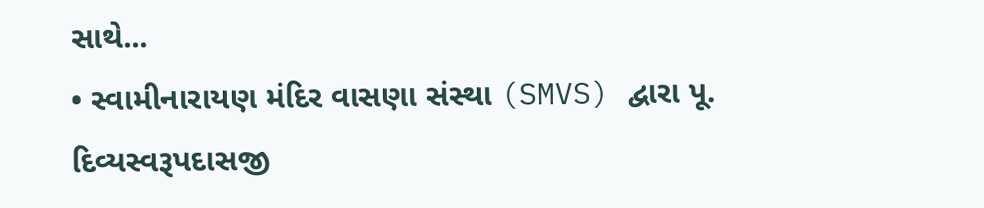સાથે...
• સ્વામીનારાયણ મંદિર વાસણા સંસ્થા (SMVS) દ્વારા પૂ. દિવ્યસ્વરૂપદાસજી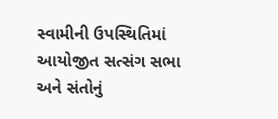સ્વામીની ઉપસ્થિતિમાં આયોજીત સત્સંગ સભા અને સંતોનું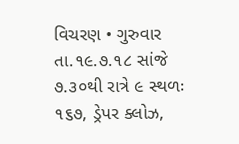વિચરણ • ગુરુવાર તા.૧૯.૭.૧૮ સાંજે ૭.૩૦થી રાત્રે ૯ સ્થળઃ ૧૬૭, ડ્રેપર ક્લોઝ,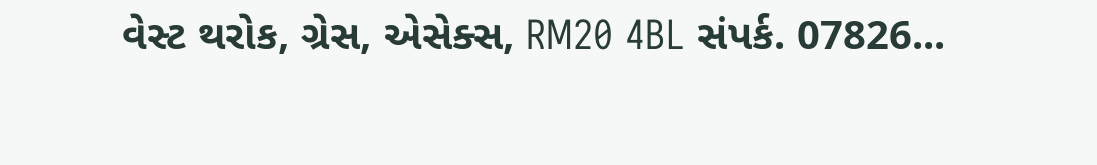વેસ્ટ થરોક, ગ્રેસ, એસેક્સ, RM20 4BL સંપર્ક. 07826...